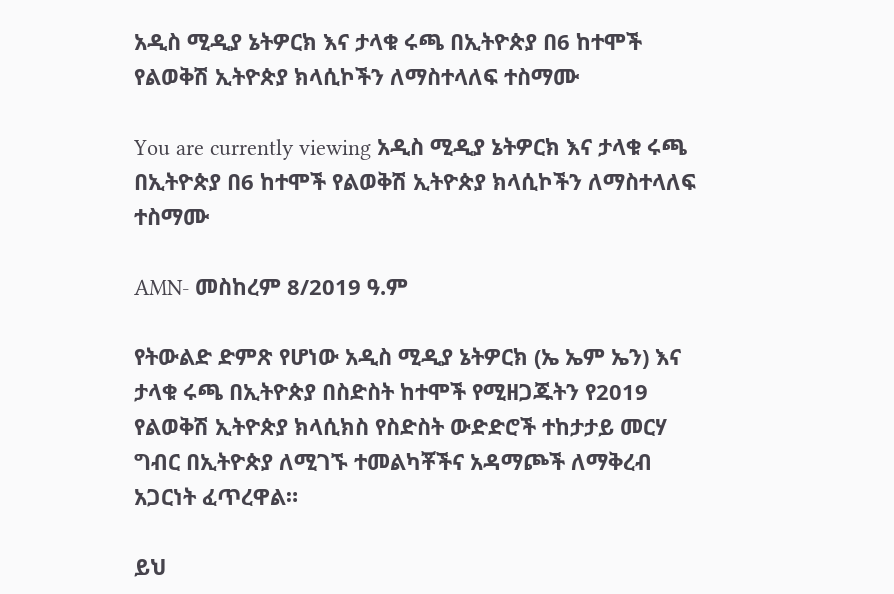አዲስ ሚዲያ ኔትዎርክ እና ታላቁ ሩጫ በኢትዮጵያ በ6 ከተሞች የልወቅሽ ኢትዮጵያ ክላሲኮችን ለማስተላለፍ ተስማሙ

You are currently viewing አዲስ ሚዲያ ኔትዎርክ እና ታላቁ ሩጫ በኢትዮጵያ በ6 ከተሞች የልወቅሽ ኢትዮጵያ ክላሲኮችን ለማስተላለፍ ተስማሙ

AMN- መስከረም 8/2019 ዓ.ም

የትውልድ ድምጽ የሆነው አዲስ ሚዲያ ኔትዎርክ (ኤ ኤም ኤን) እና ታላቁ ሩጫ በኢትዮጵያ በስድስት ከተሞች የሚዘጋጁትን የ2019 የልወቅሽ ኢትዮጵያ ክላሲክስ የስድስት ውድድሮች ተከታታይ መርሃ ግብር በኢትዮጵያ ለሚገኙ ተመልካቾችና አዳማጮች ለማቅረብ አጋርነት ፈጥረዋል።

ይህ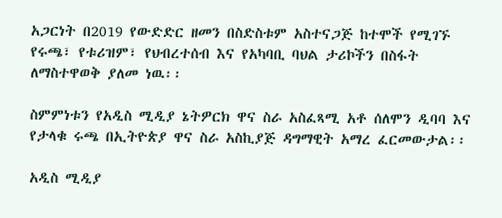አጋርነት በ2019 የውድድር ዘመን በስድስቱም አስተናጋጅ ከተሞች የሚገኙ የሩጫ፣ የቱሪዝም፣ የህብረተሰብ እና የአካባቢ ባህል ታሪኮችን በስፋት ለማስተዋወቅ ያለመ ነዉ፡፡

ስምምነቱን የአዲስ ሚዲያ ኔትዎርክ ዋና ስራ አስፈጻሚ አቶ ሰለሞን ዲባባ እና የታላቁ ሩጫ በኢትዮጵያ ዋና ስራ አስኪያጅ ዳግማዊት አማረ ፈርመውታል፡፡

አዲስ ሚዲያ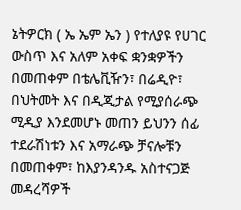ኔትዎርክ ( ኤ ኤም ኤን ) የተለያዩ የሀገር ውስጥ እና አለም አቀፍ ቋንቋዎችን በመጠቀም በቴሌቪዥን፣ በሬዲዮ፣ በህትመት እና በዲጂታል የሚያሰራጭ ሚዲያ እንደመሆኑ መጠን ይህንን ሰፊ ተደራሽነቱን እና አማራጭ ቻናሎቹን በመጠቀም፣ ከእያንዳንዱ አስተናጋጅ መዳረሻዎች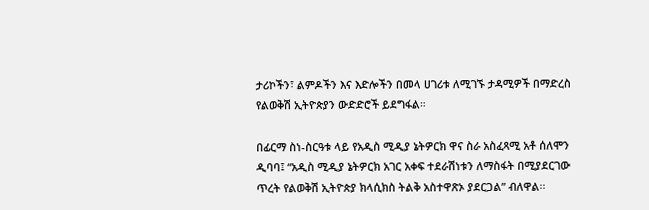ታሪኮችን፣ ልምዶችን እና እድሎችን በመላ ሀገሪቱ ለሚገኙ ታዳሚዎች በማድረስ የልወቅሽ ኢትዮጵያን ውድድሮች ይደግፋል።

በፊርማ ስነ-ስርዓቱ ላይ የአዲስ ሚዲያ ኔትዎርክ ዋና ስራ አስፈጻሚ አቶ ሰለሞን ዲባባ፤ “አዲስ ሚዲያ ኔትዎርክ አገር አቀፍ ተደራሽነቱን ለማስፋት በሚያደርገው ጥረት የልወቅሽ ኢትዮጵያ ክላሲክስ ትልቅ አስተዋጽኦ ያደርጋል” ብለዋል፡፡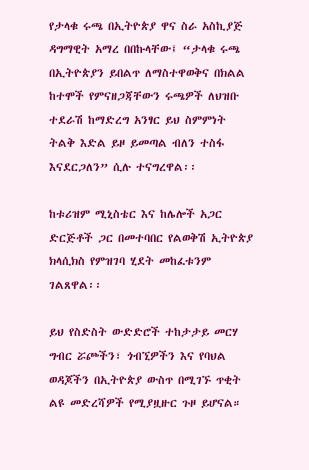የታላቁ ሩጫ በኢትዮጵያ ዋና ስራ አስኪያጅ ዳግማዊት አማረ በበኩላቸው፤ “ታላቁ ሩጫ በኢትዮጵያን ይበልጥ ለማስተዋወቅና በክልል ከተሞች የምናዘጋጃቸውን ሩጫዎች ለህዝቡ ተደራሽ ከማድረግ አንፃር ይህ ስምምነት ትልቅ እድል ይዞ ይመጣል ብለን ተስፋ እናደርጋለን” ሲሉ ተናግረዋል፡፡

ከቱሪዝም ሚኒስቴር እና ከሌሎች አጋር ድርጅቶች ጋር በመተባበር የልወቅሽ ኢትዮጵያ ክላሲክስ የምዝገባ ሂደት መከፈቱንም ገልጸዋል፡፡

ይህ የስድስት ውድድሮች ተከታታይ መርሃ ግብር ሯጮችን፣ ጎብኚዎችን እና የባህል ወዳጆችን በኢትዮጵያ ውስጥ በሚገኙ ጥቂት ልዩ መድረሻዎች የሚያዟዙር ጉዞ ይሆናል።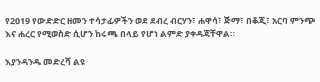የ2019 የውድድር ዘመን ተሳታፊዎችን ወደ ደብረ ብርሃን፣ ሐዋሳ፣ ጅማ፣ በቆጂ፣ አርባ ምንጭ እና ሐረር የሚወስድ ሲሆን ከሩጫ በላይ የሆነ ልምድ ያቀዳጃቸዋል።

እያንዳንዱ መድረሻ ልዩ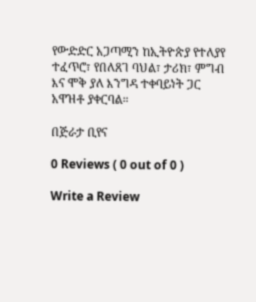የውድድር አጋጣሚን ከኢትዮጵያ የተለያየ ተፈጥሮ፣ የበለጸገ ባህል፣ ታሪክ፣ ምግብ እና ሞቅ ያለ እንግዳ ተቀባይነት ጋር አዋዝቶ ያቀርባል።

በጅራታ ቢየና

0 Reviews ( 0 out of 0 )

Write a Review